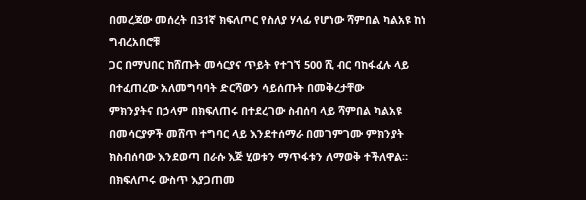በመረጃው መሰረት በ31ኛ ክፍለጦር የስለያ ሃላፊ የሆነው ሻምበል ካልአዩ ከነ ግብረአበሮቹ
ጋር በማህበር ከሸጡት መሳርያና ጥይት የተገኘ 500 ሺ ብር ባከፋፈሉ ላይ በተፈጠረው አለመግባባት ድርሻውን ሳይሰጡት በመቅረታቸው
ምክንያትና በኃላም በክፍለጠሩ በተደረገው ስብሰባ ላይ ሻምበል ካልአዩ በመሳርያዎች መሸጥ ተግባር ላይ እንደተሰማራ በመገምገሙ ምክንያት
ክስብሰባው እንደወጣ በራሱ እጅ ሂወቱን ማጥፋቱን ለማወቅ ተችለዋል።
በክፍለጦሩ ውስጥ እያጋጠመ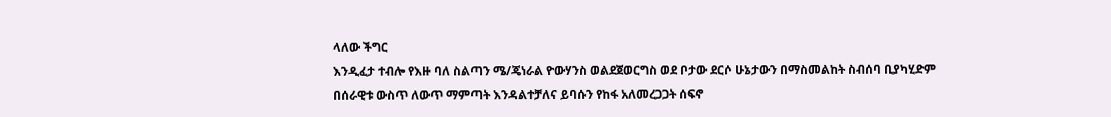ላለው ችግር
እንዲፈታ ተብሎ የእዙ ባለ ስልጣን ሜ/ጄነራል ዮውሃንስ ወልደጀወርግስ ወደ ቦታው ደርሶ ሁኔታውን በማስመልከት ስብሰባ ቢያካሂድም
በሰራዊቱ ውስጥ ለውጥ ማምጣት እንዳልተቻለና ይባሱን የከፋ አለመረጋጋት ሰፍኖ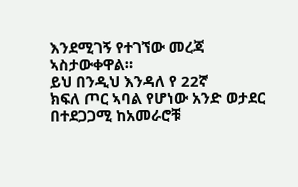እንደሚገኝ የተገኘው መረጃ ኣስታውቀዋል።
ይህ በንዲህ እንዳለ የ 22ኛ
ክፍለ ጦር ኣባል የሆነው አንድ ወታደር በተደጋጋሚ ከአመራሮቹ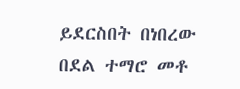ይደርስበት በነበረው በደል ተማሮ መቶ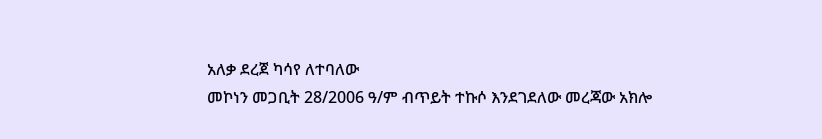አለቃ ደረጀ ካሳየ ለተባለው
መኮነን መጋቢት 28/2006 ዓ/ም ብጥይት ተኩሶ እንደገደለው መረጃው አክሎ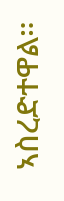ኣስረድተዋል።